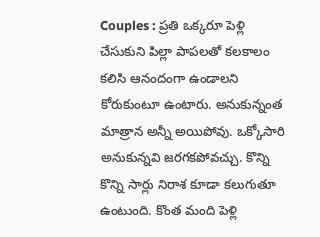Couples : ప్రతి ఒక్కరూ పెళ్లి చేసుకుని పిల్లా పాపలతో కలకాలం కలిసి ఆనందంగా ఉండాలని కోరుకుంటూ ఉంటారు. అనుకున్నంత మాత్రాన అన్నీ అయిపోవు. ఒక్కోసారి అనుకున్నవి జరగకపోవచ్చు. కొన్ని కొన్ని సార్లు నిరాశ కూడా కలుగుతూ ఉంటుంది. కొంత మంది పెళ్లి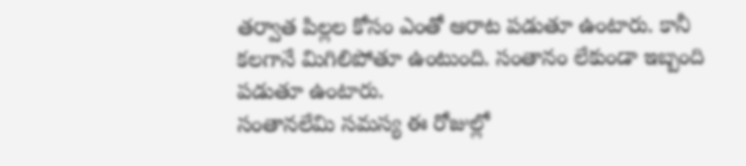తర్వాత పిల్లల కోసం ఎంతో ఆరాట పడుతూ ఉంటారు. కానీ కలగానే మిగిలిపోతూ ఉంటుంది. సంతానం లేకుండా ఇబ్బంది పడుతూ ఉంటారు.
సంతానలేమి సమస్య ఈ రోజుల్లో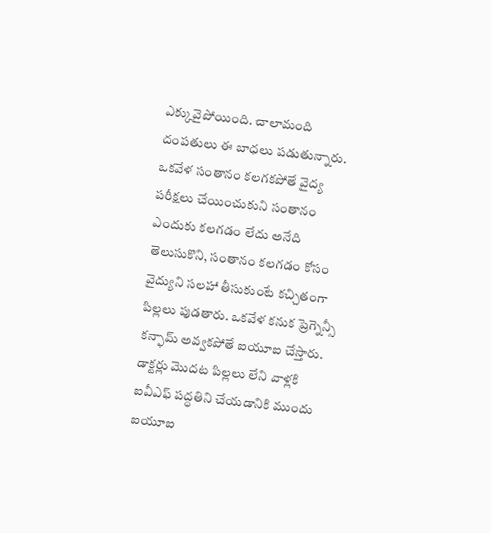ఎక్కువైపోయింది. చాలామంది దంపతులు ఈ బాధలు పడుతున్నారు. ఒకవేళ సంతానం కలగకపోతే వైద్య పరీక్షలు చేయించుకుని సంతానం ఎందుకు కలగడం లేదు అనేది తెలుసుకొని, సంతానం కలగడం కోసం వైద్యుని సలహా తీసుకుంటే కచ్చితంగా పిల్లలు పుడతారు. ఒకవేళ కనుక ప్రెగ్నెన్సీ కన్ఫామ్ అవ్వకపోతే ఐయూఐ చేస్తారు.
డాక్టర్లు మొదట పిల్లలు లేని వాళ్లకి ఐవీఎఫ్ పద్ధతిని చేయడానికి ముందు ఐయూఐ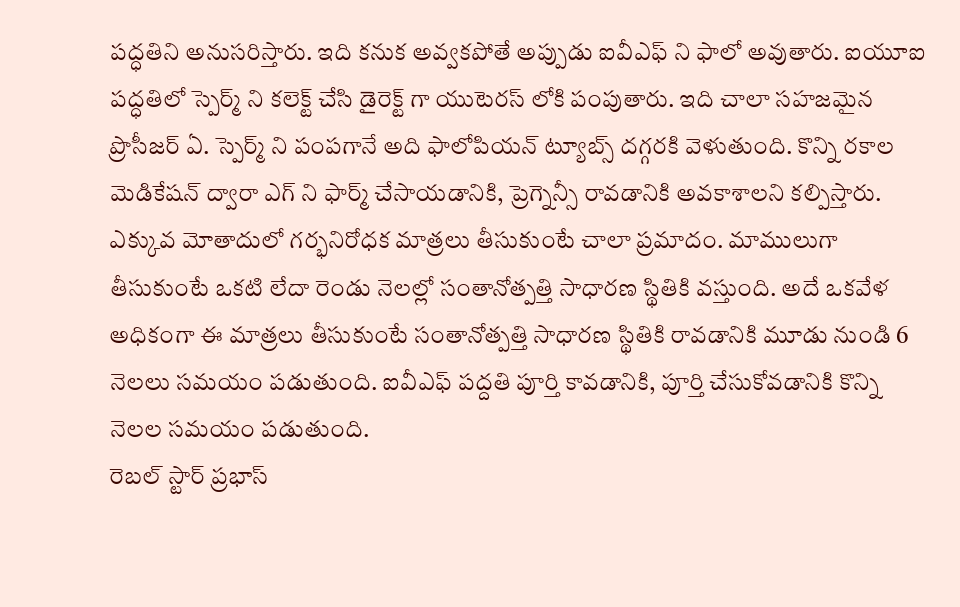పద్ధతిని అనుసరిస్తారు. ఇది కనుక అవ్వకపోతే అప్పుడు ఐవీఎఫ్ ని ఫాలో అవుతారు. ఐయూఐ పద్ధతిలో స్పెర్మ్ ని కలెక్ట్ చేసి డైరెక్ట్ గా యుటెరస్ లోకి పంపుతారు. ఇది చాలా సహజమైన ప్రొసీజర్ ఏ. స్పెర్మ్ ని పంపగానే అది ఫాలోపియన్ ట్యూబ్స్ దగ్గరకి వెళుతుంది. కొన్ని రకాల మెడికేషన్ ద్వారా ఎగ్ ని ఫార్మ్ చేసాయడానికి, ప్రెగ్నెన్సీ రావడానికి అవకాశాలని కల్పిస్తారు.
ఎక్కువ మోతాదులో గర్భనిరోధక మాత్రలు తీసుకుంటే చాలా ప్రమాదం. మాములుగా తీసుకుంటే ఒకటి లేదా రెండు నెలల్లో సంతానోత్పత్తి సాధారణ స్థితికి వస్తుంది. అదే ఒకవేళ అధికంగా ఈ మాత్రలు తీసుకుంటే సంతానోత్పత్తి సాధారణ స్థితికి రావడానికి మూడు నుండి 6 నెలలు సమయం పడుతుంది. ఐవీఎఫ్ పద్దతి పూర్తి కావడానికి, పూర్తి చేసుకోవడానికి కొన్ని నెలల సమయం పడుతుంది.
రెబల్ స్టార్ ప్రభాస్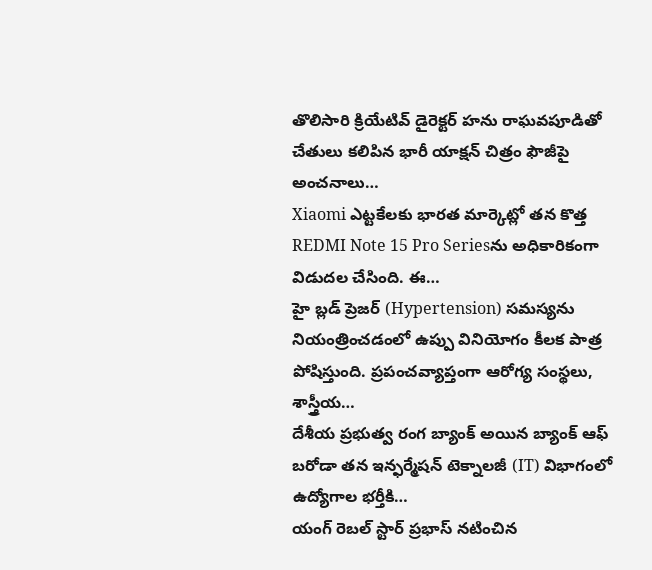తొలిసారి క్రియేటివ్ డైరెక్టర్ హను రాఘవపూడితో చేతులు కలిపిన భారీ యాక్షన్ చిత్రం ఫౌజీపై అంచనాలు…
Xiaomi ఎట్టకేలకు భారత మార్కెట్లో తన కొత్త REDMI Note 15 Pro Seriesను అధికారికంగా విడుదల చేసింది. ఈ…
హై బ్లడ్ ప్రెజర్ (Hypertension) సమస్యను నియంత్రించడంలో ఉప్పు వినియోగం కీలక పాత్ర పోషిస్తుంది. ప్రపంచవ్యాప్తంగా ఆరోగ్య సంస్థలు, శాస్త్రీయ…
దేశీయ ప్రభుత్వ రంగ బ్యాంక్ అయిన బ్యాంక్ ఆఫ్ బరోడా తన ఇన్ఫర్మేషన్ టెక్నాలజీ (IT) విభాగంలో ఉద్యోగాల భర్తీకి…
యంగ్ రెబల్ స్టార్ ప్రభాస్ నటించిన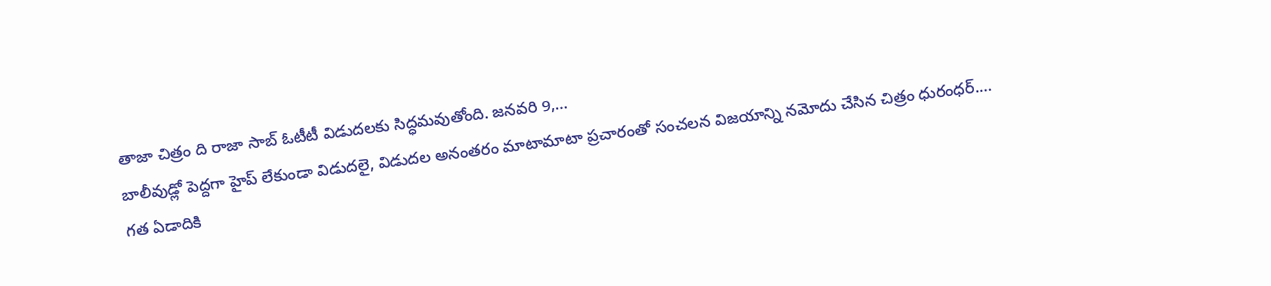తాజా చిత్రం ది రాజా సాబ్ ఓటీటీ విడుదలకు సిద్ధమవుతోంది. జనవరి 9,…
బాలీవుడ్లో పెద్దగా హైప్ లేకుండా విడుదలై, విడుదల అనంతరం మాటామాటా ప్రచారంతో సంచలన విజయాన్ని నమోదు చేసిన చిత్రం ధురంధర్.…
గత ఏడాదికి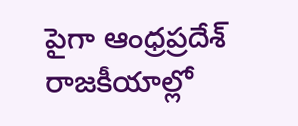పైగా ఆంధ్రప్రదేశ్ రాజకీయాల్లో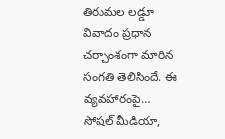తిరుమల లడ్డూ వివాదం ప్రధాన చర్చాంశంగా మారిన సంగతి తెలిసిందే. ఈ వ్యవహారంపై…
సోషల్ మీడియా,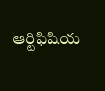ఆర్టిఫిషియ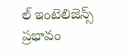ల్ ఇంటెలిజెన్స్ ప్రభావం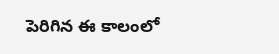పెరిగిన ఈ కాలంలో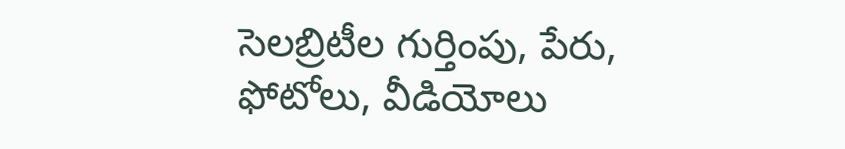సెలబ్రిటీల గుర్తింపు, పేరు, ఫోటోలు, వీడియోలు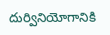దుర్వినియోగానికి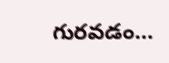గురవడం…